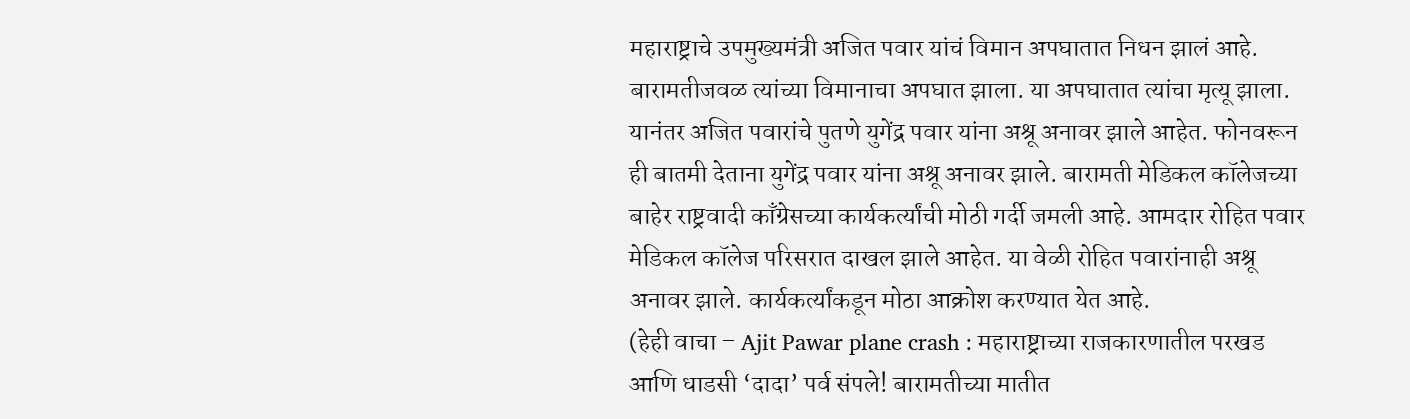महाराष्ट्राचे उपमुख्यमंत्री अजित पवार यांचं विमान अपघातात निधन झालं आहे. बारामतीजवळ त्यांच्या विमानाचा अपघात झाला. या अपघातात त्यांचा मृत्यू झाला. यानंतर अजित पवारांचे पुतणे युगेंद्र पवार यांना अश्रू अनावर झाले आहेत. फोनवरून ही बातमी देताना युगेंद्र पवार यांना अश्रू अनावर झाले. बारामती मेडिकल कॉलेजच्या बाहेर राष्ट्रवादी काँग्रेसच्या कार्यकर्त्यांची मोठी गर्दी जमली आहे. आमदार रोहित पवार मेडिकल कॉलेज परिसरात दाखल झाले आहेत. या वेळी रोहित पवारांनाही अश्रू अनावर झाले. कार्यकर्त्यांकडून मोठा आक्रोश करण्यात येत आहे.
(हेही वाचा – Ajit Pawar plane crash : महाराष्ट्राच्या राजकारणातील परखड आणि धाडसी ‘दादा’ पर्व संपले! बारामतीच्या मातीत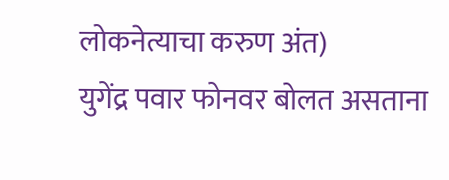लोकनेत्याचा करुण अंत)
युगेंद्र पवार फोनवर बोलत असताना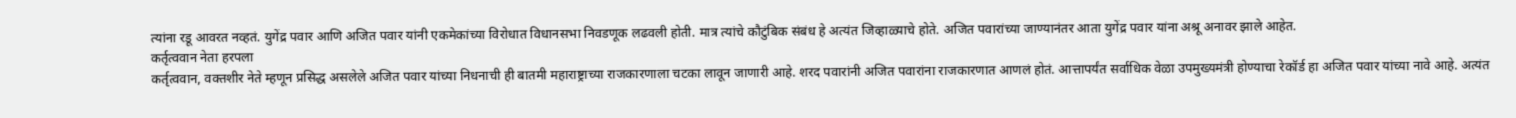त्यांना रडू आवरत नव्हतं. युगेंद्र पवार आणि अजित पवार यांनी एकमेकांच्या विरोधात विधानसभा निवडणूक लढवली होती. मात्र त्यांचे कौटुंबिक संबंध हे अत्यंत जिव्हाळ्याचे होते. अजित पवारांच्या जाण्यानंतर आता युगेंद्र पवार यांना अश्रू अनावर झाले आहेत.
कर्तृत्ववान नेता हरपला
कर्तृत्ववान, वक्तशीर नेते म्हणून प्रसिद्ध असलेले अजित पवार यांच्या निधनाची ही बातमी महाराष्ट्राच्या राजकारणाला चटका लावून जाणारी आहे. शरद पवारांनी अजित पवारांना राजकारणात आणलं होतं. आत्तापर्यंत सर्वाधिक वेळा उपमुख्यमंत्री होण्याचा रेकॉर्ड हा अजित पवार यांच्या नावे आहे. अत्यंत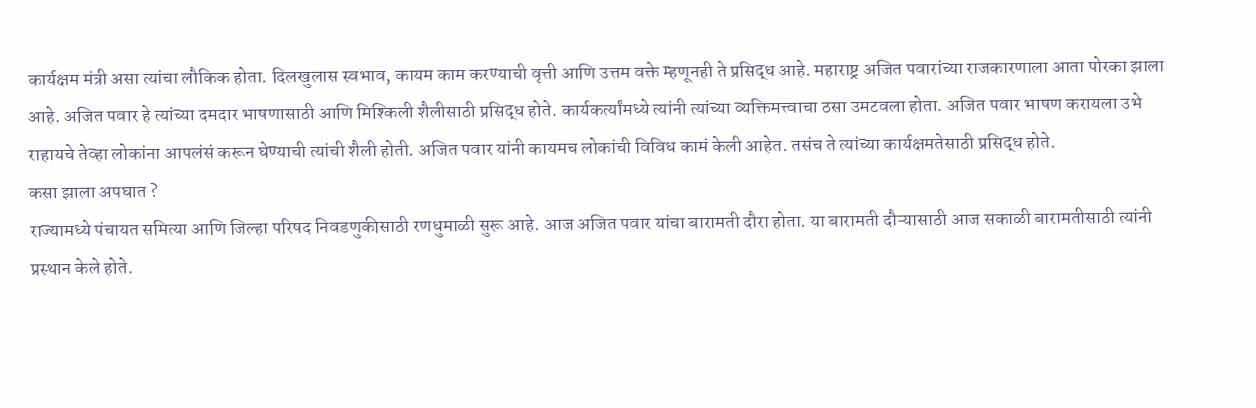कार्यक्षम मंत्री असा त्यांचा लौकिक होता. दिलखुलास स्वभाव, कायम काम करण्याची वृत्ती आणि उत्तम वक्ते म्हणूनही ते प्रसिद्ध आहे. महाराष्ट्र अजित पवारांच्या राजकारणाला आता पोरका झाला आहे. अजित पवार हे त्यांच्या दमदार भाषणासाठी आणि मिश्किली शैलीसाठी प्रसिद्ध होते. कार्यकर्त्यांमध्ये त्यांनी त्यांच्या व्यक्तिमत्त्वाचा ठसा उमटवला होता. अजित पवार भाषण करायला उभे राहायचे तेव्हा लोकांना आपलंसं करून घेण्याची त्यांची शैली होती. अजित पवार यांनी कायमच लोकांची विविध कामं केली आहेत. तसंच ते त्यांच्या कार्यक्षमतेसाठी प्रसिद्ध होते.
कसा झाला अपघात ?
राज्यामध्ये पंचायत समित्या आणि जिल्हा परिषद निवडणुकीसाठी रणधुमाळी सुरू आहे. आज अजित पवार यांचा बारामती दौरा होता. या बारामती दौऱ्यासाठी आज सकाळी बारामतीसाठी त्यांनी प्रस्थान केले होते.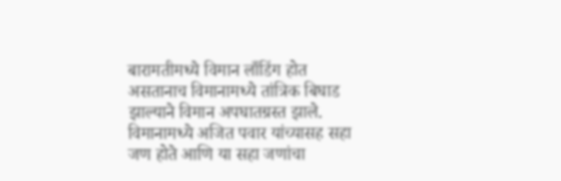बारामतीमध्ये विमान लाँडिंग होत असतानाच विमानामध्ये तांत्रिक बिघाड झाल्याने विमान अपघातग्रस्त झाले. विमानामध्ये अजित पवार यांच्यासह सहा जण होते आणि या सहा जणांचा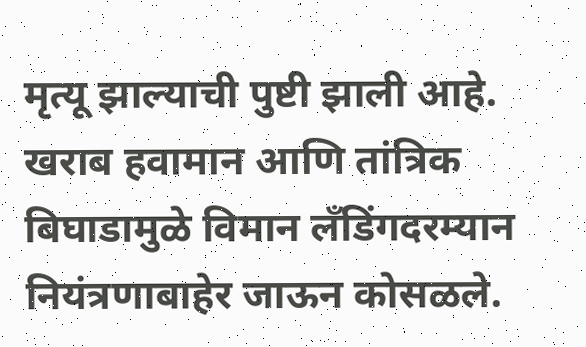मृत्यू झाल्याची पुष्टी झाली आहे. खराब हवामान आणि तांत्रिक बिघाडामुळे विमान लँडिंगदरम्यान नियंत्रणाबाहेर जाऊन कोसळले.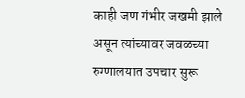काही जण गंभीर जखमी झाले असून त्यांच्यावर जवळच्या रुग्णालयात उपचार सुरू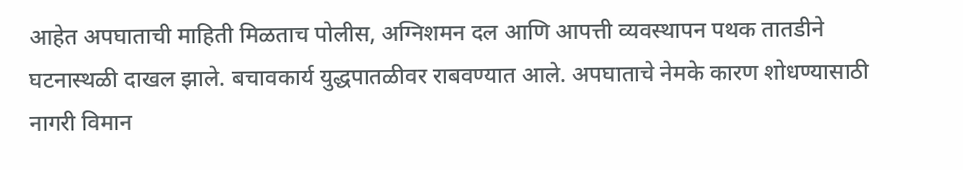आहेत अपघाताची माहिती मिळताच पोलीस, अग्निशमन दल आणि आपत्ती व्यवस्थापन पथक तातडीने घटनास्थळी दाखल झाले. बचावकार्य युद्धपातळीवर राबवण्यात आले. अपघाताचे नेमके कारण शोधण्यासाठी नागरी विमान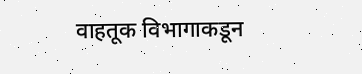वाहतूक विभागाकडून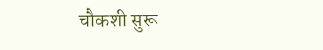चौकशी सुरू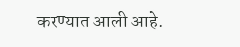करण्यात आली आहे.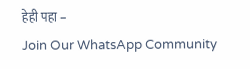हेही पहा –
Join Our WhatsApp Community